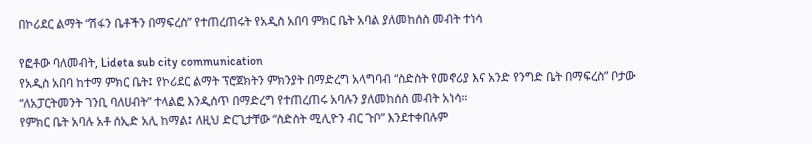በኮሪደር ልማት “ሽፋን ቤቶችን በማፍረስ” የተጠረጠሩት የአዲስ አበባ ምክር ቤት አባል ያለመከሰስ መብት ተነሳ

የፎቶው ባለመብት, Lideta sub city communication
የአዲስ አበባ ከተማ ምክር ቤት፤ የኮሪደር ልማት ፕሮጀክትን ምክንያት በማድረግ አላግባብ “ስድስት የመኖሪያ እና አንድ የንግድ ቤት በማፍረስ” ቦታው “ለአፓርትመንት ገንቢ ባለሀብት” ተላልፎ እንዲሰጥ በማድረግ የተጠረጠሩ አባሉን ያለመከሰስ መብት አነሳ።
የምክር ቤት አባሉ አቶ ሰኢድ አሊ ከማል፤ ለዚህ ድርጊታቸው “ስድስት ሚሊዮን ብር ጉቦ” እንደተቀበሉም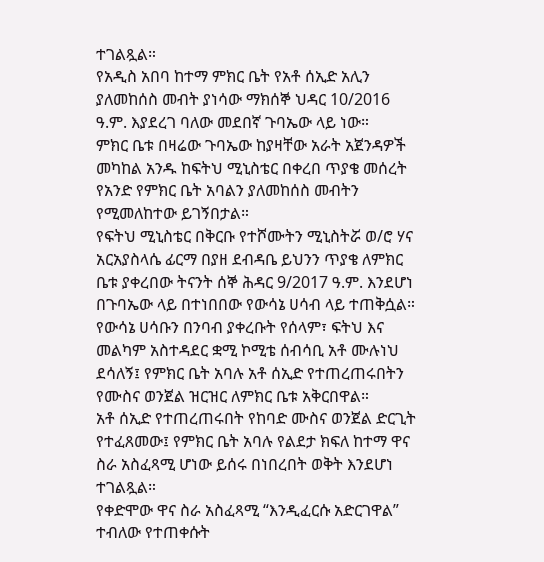ተገልጿል።
የአዲስ አበባ ከተማ ምክር ቤት የአቶ ሰኢድ አሊን ያለመከሰስ መብት ያነሳው ማክሰኞ ህዳር 10/2016 ዓ.ም. እያደረገ ባለው መደበኛ ጉባኤው ላይ ነው።
ምክር ቤቱ በዛሬው ጉባኤው ከያዛቸው አራት አጀንዳዎች መካከል አንዱ ከፍትህ ሚኒስቴር በቀረበ ጥያቄ መሰረት የአንድ የምክር ቤት አባልን ያለመከሰስ መብትን የሚመለከተው ይገኝበታል።
የፍትህ ሚኒስቴር በቅርቡ የተሾሙትን ሚኒስትሯ ወ/ሮ ሃና አርአያስላሴ ፊርማ በያዘ ደብዳቤ ይህንን ጥያቄ ለምክር ቤቱ ያቀረበው ትናንት ሰኞ ሕዳር 9/2017 ዓ.ም. እንደሆነ በጉባኤው ላይ በተነበበው የውሳኔ ሀሳብ ላይ ተጠቅሷል።
የውሳኔ ሀሳቡን በንባብ ያቀረቡት የሰላም፣ ፍትህ እና መልካም አስተዳደር ቋሚ ኮሚቴ ሰብሳቢ አቶ ሙሉነህ ደሳለኝ፤ የምክር ቤት አባሉ አቶ ሰኢድ የተጠረጠሩበትን የሙስና ወንጀል ዝርዝር ለምክር ቤቱ አቅርበዋል።
አቶ ሰኢድ የተጠረጠሩበት የከባድ ሙስና ወንጀል ድርጊት የተፈጸመው፤ የምክር ቤት አባሉ የልደታ ክፍለ ከተማ ዋና ስራ አስፈጻሚ ሆነው ይሰሩ በነበረበት ወቅት እንደሆነ ተገልጿል።
የቀድሞው ዋና ስራ አስፈጻሚ “እንዲፈርሱ አድርገዋል” ተብለው የተጠቀሱት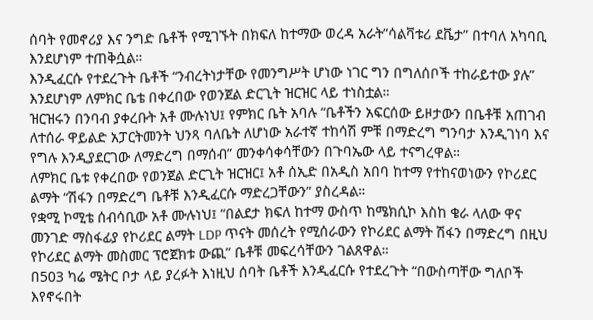ሰባት የመኖሪያ እና ንግድ ቤቶች የሚገኙት በክፍለ ከተማው ወረዳ አራት”ሳልቫቱሪ ደቬታ” በተባለ አካባቢ እንደሆነም ተጠቅሷል።
እንዲፈርሱ የተደረጉት ቤቶች “ንብረትነታቸው የመንግሥት ሆነው ነገር ግን በግለሰቦች ተከራይተው ያሉ” እንደሆነም ለምክር ቤቴ በቀረበው የወንጀል ድርጊት ዝርዝር ላይ ተነስቷል።
ዝርዝሩን በንባብ ያቀረቡት አቶ ሙሉነህ፤ የምክር ቤት አባሉ “ቤቶችን አፍርሰው ይዞታውን በቤቶቹ አጠገብ ለተሰራ ዋይልድ አፓርትመንት ህንጻ ባለቤት ለሆነው አራተኛ ተከሳሽ ምቹ በማድረግ ግንባታ እንዲገነባ እና የግሉ እንዲያደርገው ለማድረግ በማሰብ” መንቀሳቀሳቸውን በጉባኤው ላይ ተናግረዋል።
ለምክር ቤቱ የቀረበው የወንጀል ድርጊት ዝርዝር፤ አቶ ሰኢድ በአዲስ አበባ ከተማ የተከናወነውን የኮሪደር ልማት “ሽፋን በማድረግ ቤቶቹ እንዲፈርሱ ማድረጋቸውን” ያስረዳል።
የቋሚ ኮሚቴ ሰብሳቢው አቶ ሙሉነህ፤ “በልደታ ክፍለ ከተማ ውስጥ ከሜክሲኮ እስከ ቄራ ላለው ዋና መንገድ ማስፋፊያ የኮሪደር ልማት LDP ጥናት መሰረት የሚሰራውን የኮሪደር ልማት ሽፋን በማድረግ በዚህ የኮሪደር ልማት መስመር ፕሮጀክቱ ውጪ” ቤቶቹ መፍረሳቸውን ገልጸዋል።
በ503 ካሬ ሜትር ቦታ ላይ ያረፉት እነዚህ ሰባት ቤቶች እንዲፈርሱ የተደረጉት “በውስጣቸው ግለቦች እየኖሩበት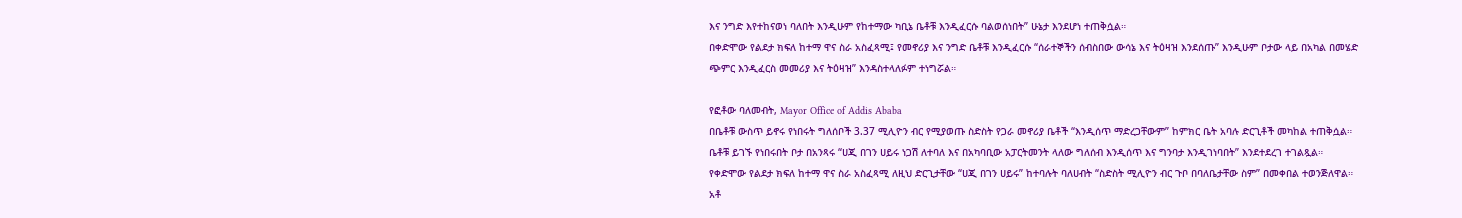እና ንግድ እየተከናወነ ባለበት እንዲሁም የከተማው ካቢኔ ቤቶቹ እንዲፈርሱ ባልወሰነበት” ሁኔታ እንደሆነ ተጠቅሷል።
በቀድሞው የልደታ ክፍለ ከተማ ዋና ስራ አስፈጻሚ፤ የመኖሪያ እና ንግድ ቤቶቹ እንዲፈርሱ “ሰራተኞችን ሰብስበው ውሳኔ እና ትዕዛዝ እንደሰጡ” እንዲሁም ቦታው ላይ በአካል በመሄድ ጭምር እንዲፈርስ መመሪያ እና ትዕዛዝ” እንዳስተላለፉም ተነግሯል።

የፎቶው ባለመብት, Mayor Office of Addis Ababa
በቤቶቹ ውስጥ ይኖሩ የነበሩት ግለሰቦች 3.37 ሚሊዮን ብር የሚያወጡ ስድስት የጋራ መኖሪያ ቤቶች “እንዲሰጥ ማድረጋቸውም” ከምክር ቤት አባሉ ድርጊቶች መካከል ተጠቅሷል።
ቤቶቹ ይገኙ የነበሩበት ቦታ በአንጻሩ “ሀጂ በገን ሀይሩ ነጋሽ ለተባለ እና በአካባቢው አፓርትመንት ላለው ግለሰብ እንዲሰጥ እና ግንባታ እንዲገነባበት” እንደተደረገ ተገልጿል።
የቀድሞው የልደታ ክፍለ ከተማ ዋና ስራ አስፈጻሚ ለዚህ ድርጊታቸው “ሀጂ በገን ሀይሩ” ከተባሉት ባለሀብት “ስድስት ሚሊዮን ብር ጉቦ በባለቤታቸው ስም” በመቀበል ተወንጅለዋል።
አቶ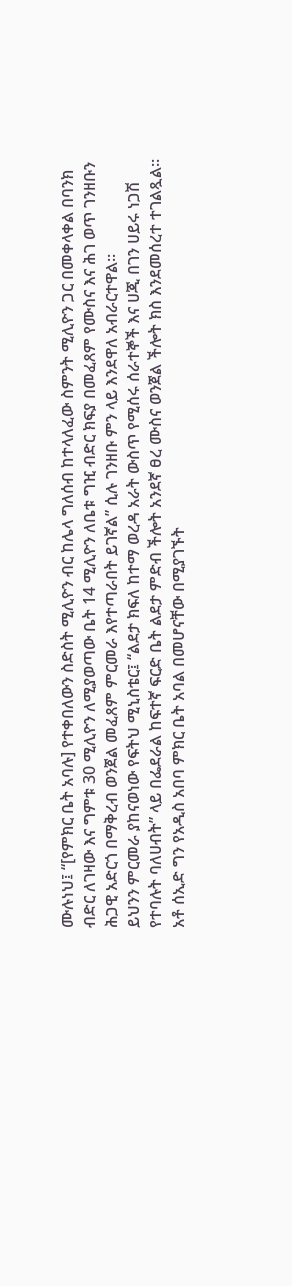ሙሉነህ፤ “[የምክር ቤት አባሉ] የተቀበለውን ስድስት ሚሊዮን ብር ከሌላ ግለሰብ ከተላለፈው ስምንት ሚሊዮን ጋር በመቀላቀል በባንክ ብድር ለገዛው እና ግምቱ 30 ሚሊዮን ለሚያወጣው ቤት 14 ሚሊዮን ለቤቱ ግዢ ብድር ክፍያ በመፈጸም የሙስና እና ሕገ ወጥ ገንዘቡን ሕጋዊ አድርጎ በማቅረብ ወንጀል መፈጸም ምርመራ እየተጣራበት ይገኛል” ሲሉ ገንዘቡ ምን ላይ እንደዋለ አብራርተዋል።
ይህንን ምርመራ ያከናወነው የፍትህ ሚኒስቴር፤ “ልደታ ክፍለ ከተማ ወረዳ አራት ውስጥ የሚሰሩ ሰራተኞች እና ሀጂ በገን ሀይሩ ነጋሽ የተባሉት ባለሀብት” ላይ በፌደራል ከፍተኛ ፍርድ ቤት ልደታ ምድብ ችሎት አንደኛ ፀረ ሙስና ወንጀል ችሎት ክስ እንደመሰረተ ተገልጿል።
አቶ ሰኢድ ግን የአዲስ አበባ ምክር ቤት አባል በመሆናቸው በሚያገኙት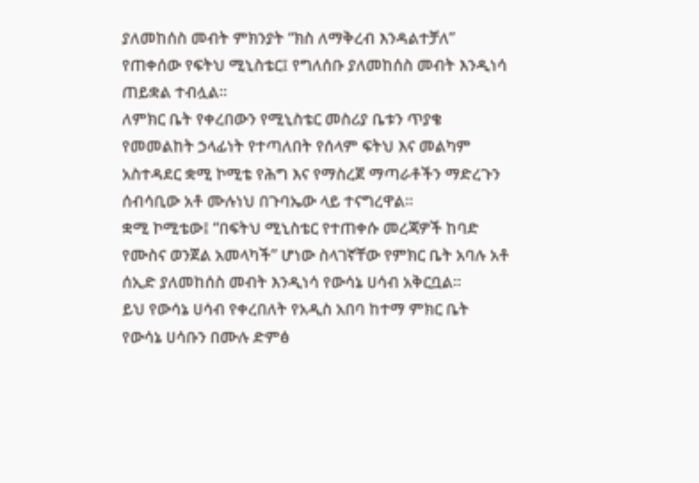ያለመከሰስ መብት ምክንያት “ክስ ለማቅረብ እንዳልተቻለ” የጠቀሰው የፍትህ ሚኒስቴር፤ የግለሰቡ ያለመከሰስ መብት እንዲነሳ ጠይቋል ተብሏል።
ለምክር ቤት የቀረበውን የሚኒስቴር መስሪያ ቤቱን ጥያቄ የመመልከት ኃላፊነት የተጣለበት የሰላም ፍትህ እና መልካም አስተዳደር ቋሚ ኮሚቴ የሕግ እና የማስረጀ ማጣራቶችን ማድረጉን ሰብሳቢው አቶ ሙሉነህ በጉባኤው ላይ ተናግረዋል።
ቋሚ ኮሚቴው፤ “በፍትህ ሚኒስቴር የተጠቀሱ መረጃዎች ከባድ የሙስና ወንጀል አመላካች” ሆነው ስላገኛቸው የምክር ቤት አባሉ አቶ ሰኢድ ያለመከሰስ መብት እንዲነሳ የውሳኔ ሀሳብ አቅርቧል።
ይህ የውሳኔ ሀሳብ የቀረበለት የአዲስ አበባ ከተማ ምክር ቤት የውሳኔ ሀሳቡን በሙሉ ድምፅ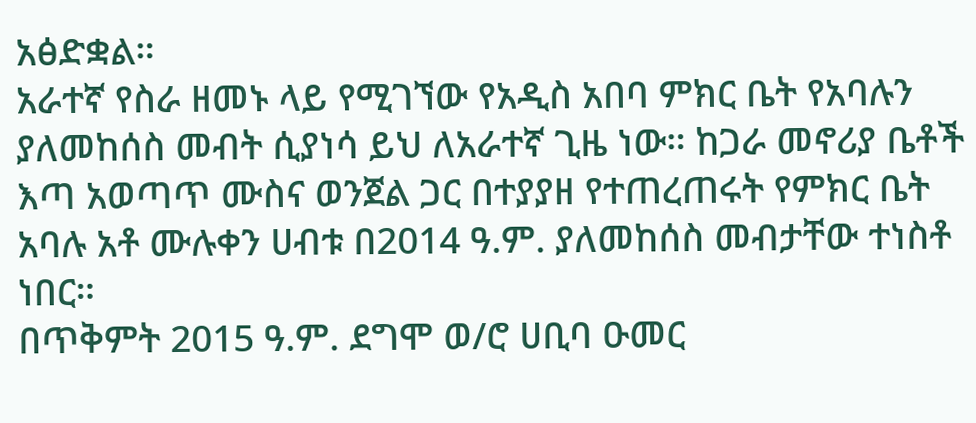አፅድቋል።
አራተኛ የስራ ዘመኑ ላይ የሚገኘው የአዲስ አበባ ምክር ቤት የአባሉን ያለመከሰስ መብት ሲያነሳ ይህ ለአራተኛ ጊዜ ነው። ከጋራ መኖሪያ ቤቶች እጣ አወጣጥ ሙስና ወንጀል ጋር በተያያዘ የተጠረጠሩት የምክር ቤት አባሉ አቶ ሙሉቀን ሀብቱ በ2014 ዓ.ም. ያለመከሰስ መብታቸው ተነስቶ ነበር።
በጥቅምት 2015 ዓ.ም. ደግሞ ወ/ሮ ሀቢባ ዑመር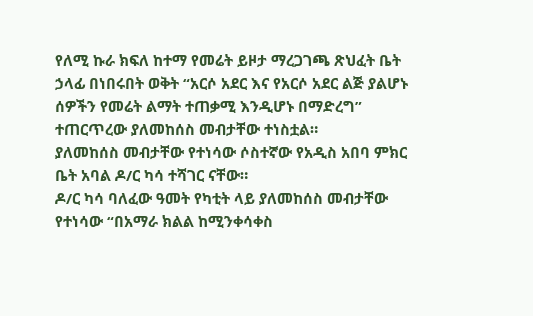የለሚ ኩራ ክፍለ ከተማ የመሬት ይዞታ ማረጋገጫ ጽህፈት ቤት ኃላፊ በነበሩበት ወቅት “አርሶ አደር እና የአርሶ አደር ልጅ ያልሆኑ ሰዎችን የመሬት ልማት ተጠቃሚ እንዲሆኑ በማድረግ” ተጠርጥረው ያለመከሰስ መብታቸው ተነስቷል።
ያለመከሰስ መብታቸው የተነሳው ሶስተኛው የአዲስ አበባ ምክር ቤት አባል ዶ/ር ካሳ ተሻገር ናቸው።
ዶ/ር ካሳ ባለፈው ዓመት የካቲት ላይ ያለመከሰስ መብታቸው የተነሳው “በአማራ ክልል ከሚንቀሳቀስ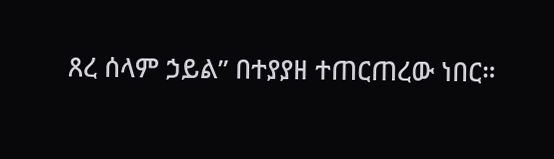ጸረ ሰላም ኃይል” በተያያዘ ተጠርጠረው ነበር።